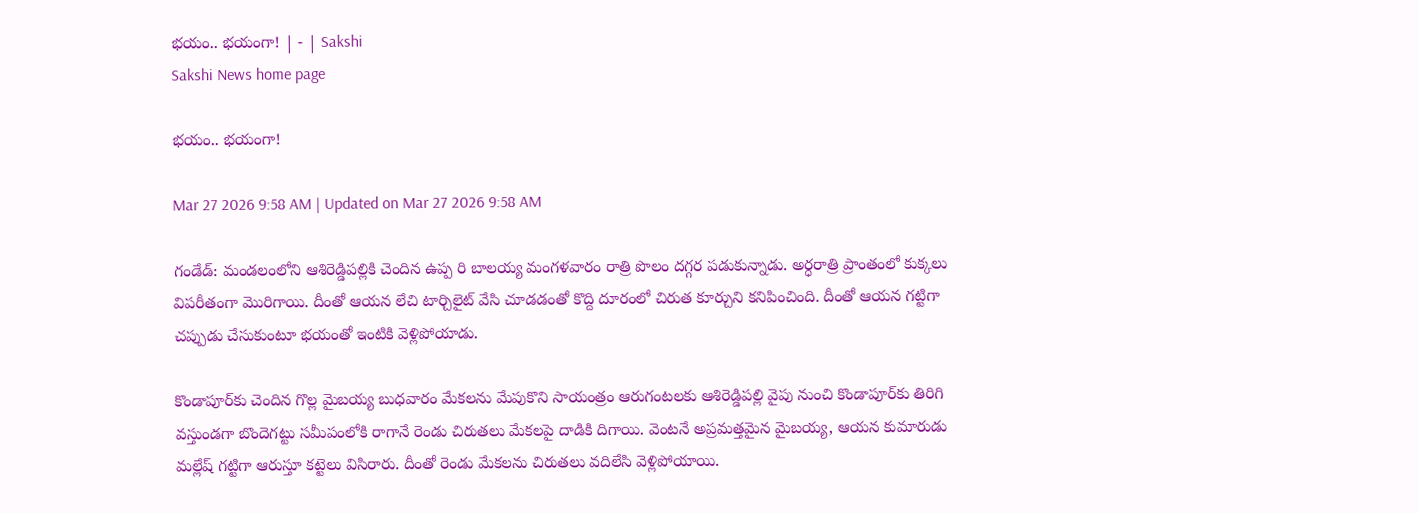భయం.. భయంగా! | - | Sakshi
Sakshi News home page

భయం.. భయంగా!

Mar 27 2026 9:58 AM | Updated on Mar 27 2026 9:58 AM

గండేడ్‌: మండలంలోని ఆశిరెడ్డిపల్లికి చెందిన ఉప్ప రి బాలయ్య మంగళవారం రాత్రి పొలం దగ్గర పడుకున్నాడు. అర్ధరాత్రి ప్రాంతంలో కుక్కలు విపరీతంగా మొరిగాయి. దీంతో ఆయన లేచి టార్చిలైట్‌ వేసి చూడడంతో కొద్ది దూరంలో చిరుత కూర్చుని కనిపించింది. దీంతో ఆయన గట్టిగా చప్పుడు చేసుకుంటూ భయంతో ఇంటికి వెళ్లిపోయాడు.

కొండాపూర్‌కు చెందిన గొల్ల మైబయ్య బుధవారం మేకలను మేపుకొని సాయంత్రం ఆరుగంటలకు ఆశిరెడ్డిపల్లి వైపు నుంచి కొండాపూర్‌కు తిరిగి వస్తుండగా బొందెగట్టు సమీపంలోకి రాగానే రెండు చిరుతలు మేకలపై దాడికి దిగాయి. వెంటనే అప్రమత్తమైన మైబయ్య, ఆయన కుమారుడు మల్లేష్‌ గట్టిగా ఆరుస్తూ కట్టెలు విసిరారు. దీంతో రెండు మేకలను చిరుతలు వదిలేసి వెళ్లిపోయాయి.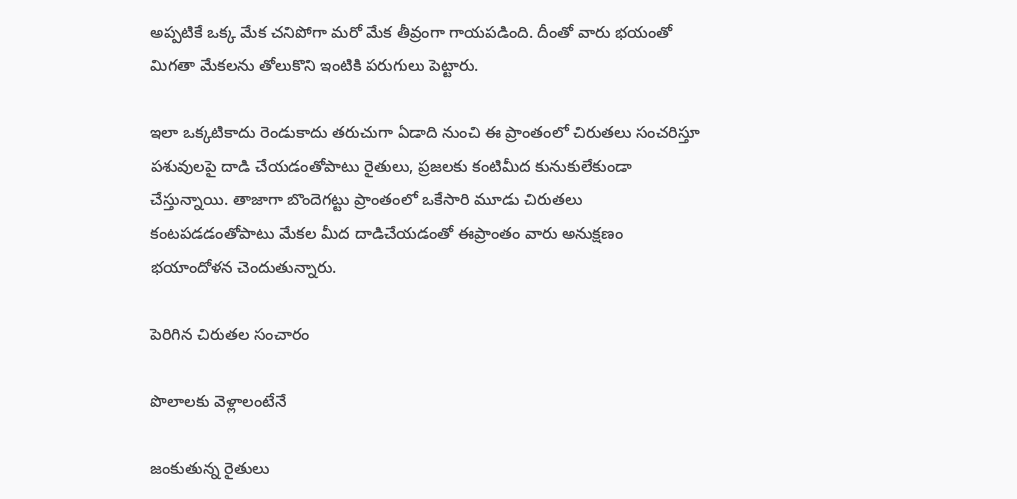అప్పటికే ఒక్క మేక చనిపోగా మరో మేక తీవ్రంగా గాయపడింది. దీంతో వారు భయంతో మిగతా మేకలను తోలుకొని ఇంటికి పరుగులు పెట్టారు.

ఇలా ఒక్కటికాదు రెండుకాదు తరుచుగా ఏడాది నుంచి ఈ ప్రాంతంలో చిరుతలు సంచరిస్తూ పశువులపై దాడి చేయడంతోపాటు రైతులు, ప్రజలకు కంటిమీద కునుకులేకుండా చేస్తున్నాయి. తాజాగా బొందెగట్టు ప్రాంతంలో ఒకేసారి మూడు చిరుతలు కంటపడడంతోపాటు మేకల మీద దాడిచేయడంతో ఈప్రాంతం వారు అనుక్షణం భయాందోళన చెందుతున్నారు.

పెరిగిన చిరుతల సంచారం

పొలాలకు వెళ్లాలంటేనే

జంకుతున్న రైతులు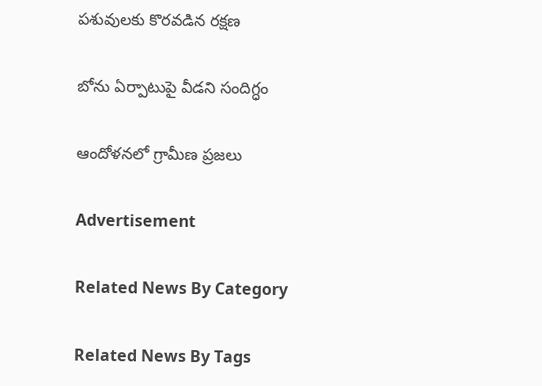పశువులకు కొరవడిన రక్షణ

బోను ఏర్పాటుపై వీడని సందిగ్ధం

ఆందోళనలో గ్రామీణ ప్రజలు

Advertisement

Related News By Category

Related News By Tags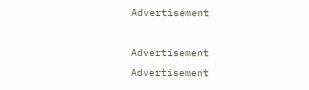Advertisement

Advertisement
Advertisement